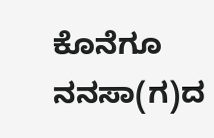ಕೊನೆಗೂ ನನಸಾ(ಗ)ದ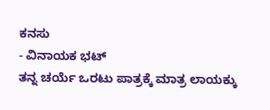ಕನಸು
- ವಿನಾಯಕ ಭಟ್
ತನ್ನ ಚರ್ಯೆ ಒರಟು ಪಾತ್ರಕ್ಕೆ ಮಾತ್ರ ಲಾಯಕ್ಕು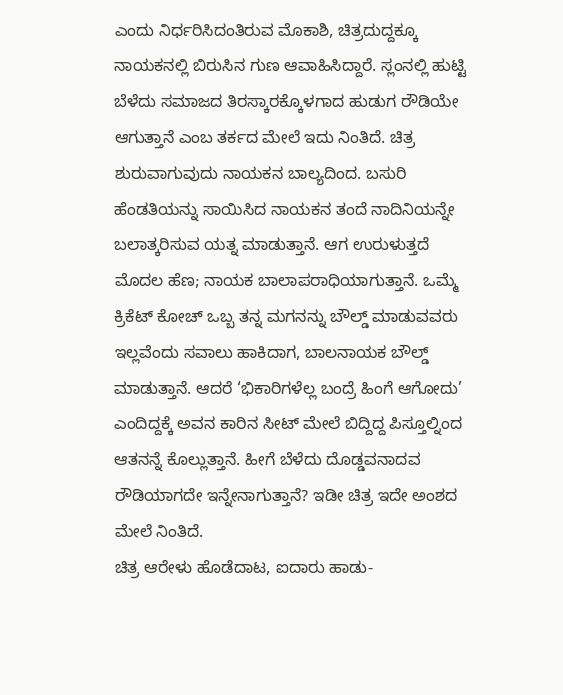ಎಂದು ನಿರ್ಧರಿಸಿದಂತಿರುವ ಮೊಕಾಶಿ, ಚಿತ್ರದುದ್ದಕ್ಕೂ ನಾಯಕನಲ್ಲಿ ಬಿರುಸಿನ ಗುಣ ಆವಾಹಿಸಿದ್ದಾರೆ. ಸ್ಲಂನಲ್ಲಿ ಹುಟ್ಟಿ ಬೆಳೆದು ಸಮಾಜದ ತಿರಸ್ಕಾರಕ್ಕೊಳಗಾದ ಹುಡುಗ ರೌಡಿಯೇ ಆಗುತ್ತಾನೆ ಎಂಬ ತರ್ಕದ ಮೇಲೆ ಇದು ನಿಂತಿದೆ. ಚಿತ್ರ ಶುರುವಾಗುವುದು ನಾಯಕನ ಬಾಲ್ಯದಿಂದ. ಬಸುರಿ ಹೆಂಡತಿಯನ್ನು ಸಾಯಿಸಿದ ನಾಯಕನ ತಂದೆ ನಾದಿನಿಯನ್ನೇ ಬಲಾತ್ಕರಿಸುವ ಯತ್ನ ಮಾಡುತ್ತಾನೆ. ಆಗ ಉರುಳುತ್ತದೆ ಮೊದಲ ಹೆಣ; ನಾಯಕ ಬಾಲಾಪರಾಧಿಯಾಗುತ್ತಾನೆ. ಒಮ್ಮೆ ಕ್ರಿಕೆಟ್ ಕೋಚ್ ಒಬ್ಬ ತನ್ನ ಮಗನನ್ನು ಬೌಲ್ಡ್ ಮಾಡುವವರು ಇಲ್ಲವೆಂದು ಸವಾಲು ಹಾಕಿದಾಗ, ಬಾಲನಾಯಕ ಬೌಲ್ಡ್ ಮಾಡುತ್ತಾನೆ. ಆದರೆ ‘ಭಿಕಾರಿಗಳೆಲ್ಲ ಬಂದ್ರೆ ಹಿಂಗೆ ಆಗೋದು’ ಎಂದಿದ್ದಕ್ಕೆ ಅವನ ಕಾರಿನ ಸೀಟ್ ಮೇಲೆ ಬಿದ್ದಿದ್ದ ಪಿಸ್ತೂಲ್ನಿಂದ ಆತನನ್ನೆ ಕೊಲ್ಲುತ್ತಾನೆ. ಹೀಗೆ ಬೆಳೆದು ದೊಡ್ಡವನಾದವ ರೌಡಿಯಾಗದೇ ಇನ್ನೇನಾಗುತ್ತಾನೆ? ಇಡೀ ಚಿತ್ರ ಇದೇ ಅಂಶದ ಮೇಲೆ ನಿಂತಿದೆ.
ಚಿತ್ರ ಆರೇಳು ಹೊಡೆದಾಟ, ಐದಾರು ಹಾಡು-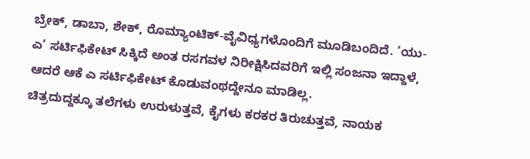ಬ್ರೇಕ್, ಡಾಬಾ, ಶೇಕ್, ರೊಮ್ಯಾಂಟಿಕ್-ವೈವಿಧ್ಯಗಳೊಂದಿಗೆ ಮೂಡಿಬಂದಿದೆ. ‘ಯು-ಎ’ ಸರ್ಟಿಫಿಕೇಟ್ ಸಿಕ್ಕಿದೆ ಅಂತ ರಸಗವಳ ನಿರೀಕ್ಷಿಸಿದವರಿಗೆ ಇಲ್ಲಿ ಸಂಜನಾ ಇದ್ದಾಳೆ, ಆದರೆ ಆಕೆ ಎ ಸರ್ಟಿಫಿಕೇಟ್ ಕೊಡುವಂಥದ್ದೇನೂ ಮಾಡಿಲ್ಲ.
ಚಿತ್ರದುದ್ದಕ್ಕೂ ತಲೆಗಳು ಉರುಳುತ್ತವೆ, ಕೈಗಳು ಕರಕರ ತಿರುಚುತ್ತವೆ, ನಾಯಕ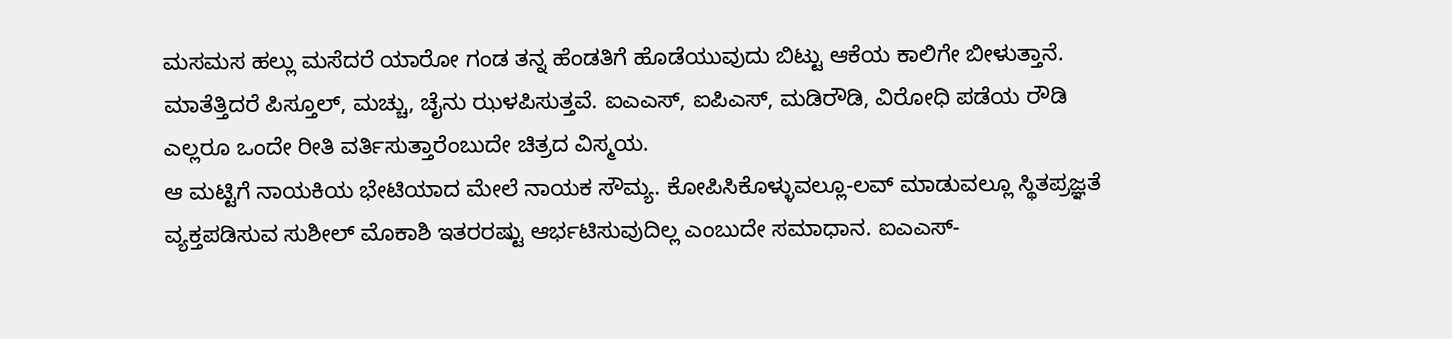ಮಸಮಸ ಹಲ್ಲು ಮಸೆದರೆ ಯಾರೋ ಗಂಡ ತನ್ನ ಹೆಂಡತಿಗೆ ಹೊಡೆಯುವುದು ಬಿಟ್ಟು ಆಕೆಯ ಕಾಲಿಗೇ ಬೀಳುತ್ತಾನೆ. ಮಾತೆತ್ತಿದರೆ ಪಿಸ್ತೂಲ್, ಮಚ್ಚು, ಚೈನು ಝಳಪಿಸುತ್ತವೆ. ಐಎಎಸ್, ಐಪಿಎಸ್, ಮಡಿರೌಡಿ, ವಿರೋಧಿ ಪಡೆಯ ರೌಡಿ ಎಲ್ಲರೂ ಒಂದೇ ರೀತಿ ವರ್ತಿಸುತ್ತಾರೆಂಬುದೇ ಚಿತ್ರದ ವಿಸ್ಮಯ.
ಆ ಮಟ್ಟಿಗೆ ನಾಯಕಿಯ ಭೇಟಿಯಾದ ಮೇಲೆ ನಾಯಕ ಸೌಮ್ಯ. ಕೋಪಿಸಿಕೊಳ್ಳುವಲ್ಲೂ-ಲವ್ ಮಾಡುವಲ್ಲೂ ಸ್ಥಿತಪ್ರಜ್ಞತೆ ವ್ಯಕ್ತಪಡಿಸುವ ಸುಶೀಲ್ ಮೊಕಾಶಿ ಇತರರಷ್ಟು ಆರ್ಭಟಿಸುವುದಿಲ್ಲ ಎಂಬುದೇ ಸಮಾಧಾನ. ಐಎಎಸ್-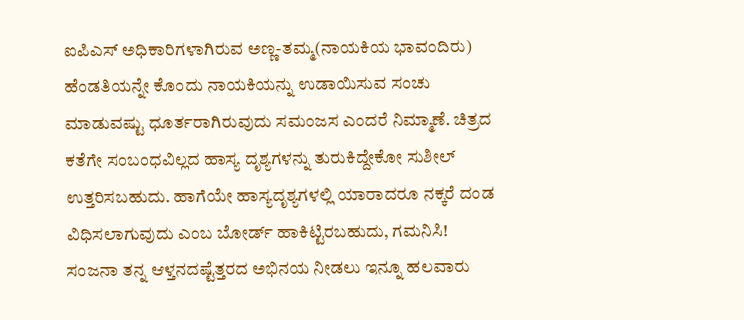ಐಪಿಎಸ್ ಅಧಿಕಾರಿಗಳಾಗಿರುವ ಅಣ್ಣ-ತಮ್ಮ(ನಾಯಕಿಯ ಭಾವಂದಿರು) ಹೆಂಡತಿಯನ್ನೇ ಕೊಂದು ನಾಯಕಿಯನ್ನು ಉಡಾಯಿಸುವ ಸಂಚು ಮಾಡುವಷ್ಟು ಧೂರ್ತರಾಗಿರುವುದು ಸಮಂಜಸ ಎಂದರೆ ನಿಮ್ಮಾಣೆ. ಚಿತ್ರದ ಕತೆಗೇ ಸಂಬಂಧವಿಲ್ಲದ ಹಾಸ್ಯ ದೃಶ್ಯಗಳನ್ನು ತುರುಕಿದ್ದೇಕೋ ಸುಶೀಲ್ ಉತ್ತರಿಸಬಹುದು. ಹಾಗೆಯೇ ಹಾಸ್ಯದೃಶ್ಯಗಳಲ್ಲಿ ಯಾರಾದರೂ ನಕ್ಕರೆ ದಂಡ ವಿಧಿಸಲಾಗುವುದು ಎಂಬ ಬೋರ್ಡ್ ಹಾಕಿಟ್ಟಿರಬಹುದು, ಗಮನಿಸಿ! ಸಂಜನಾ ತನ್ನ ಆಳ್ತನದಷ್ಟೆತ್ತರದ ಅಭಿನಯ ನೀಡಲು ಇನ್ನೂ ಹಲವಾರು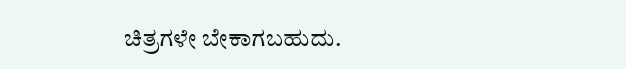ಚಿತ್ರಗಳೇ ಬೇಕಾಗಬಹುದು.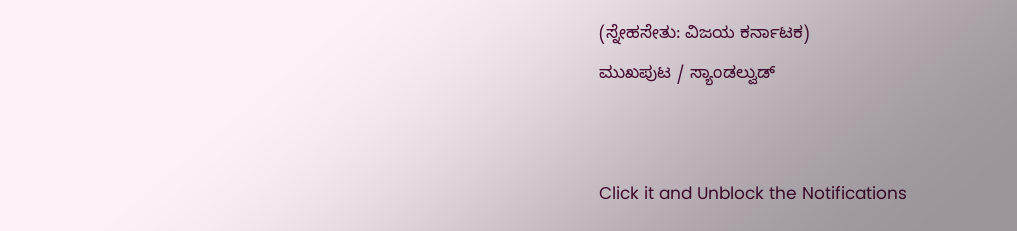(ಸ್ನೇಹಸೇತು: ವಿಜಯ ಕರ್ನಾಟಕ)
ಮುಖಪುಟ / ಸ್ಯಾಂಡಲ್ವುಡ್


Click it and Unblock the Notifications